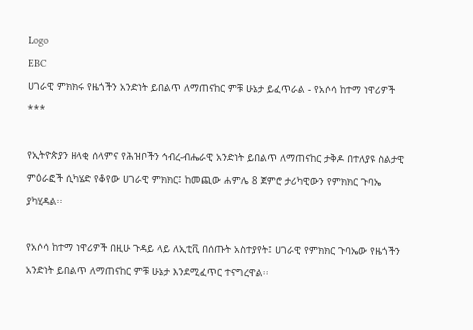Logo
EBC
ሀገራዊ ምክክሩ የዜጎችን አንድነት ይበልጥ ለማጠናከር ምቹ ሁኔታ ይፈጥራል - የአሶሳ ከተማ ነዋሪዎች
***

የኢትዮጵያን ዘላቂ ሰላምና የሕዝቦችን ኅብረ-ብሔራዊ አንድነት ይበልጥ ለማጠናከር ታቅዶ በተለያዩ ስልታዊ ምዕራፎች ሲካሄድ የቆየው ሀገራዊ ምክክር፤ ከመጪው ሐምሌ 8 ጀምሮ ታሪካዊውን የምክክር ጉባኤ ያካሂዳል፡፡

የአሶሳ ከተማ ነዋሪዎች በዚሁ ጉዳይ ላይ ለኢቲቪ በሰጡት አስተያየት፤ ሀገራዊ የምክክር ጉባኤው የዜጎችን አንድነት ይበልጥ ለማጠናከር ምቹ ሁኔታ እንደሚፈጥር ተናግረዋል፡፡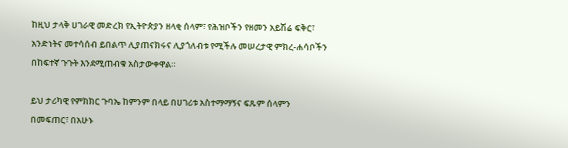ከዚህ ታላቅ ሀገራዊ መድረክ የኢትዮጵያን ዘላቂ ሰላም፣ የሕዝቦችን የዘመን አይሽሬ ፍቅር፣ አንድነትና መተሳሰብ ይበልጥ ሊያጠናክሩና ሊያጎለብቱ የሚችሉ መሠረታዊ ምክረ-ሐሳቦችን በከፍተኛ ጉጉት እንደሚጠብቁ አስታውቀዋል።

ይህ ታሪካዊ የምክክር ጉባኤ ከምንም በላይ በሀገሪቱ አስተማማኝና ፍጹም ሰላምን በመፍጠር፣ በአሁኑ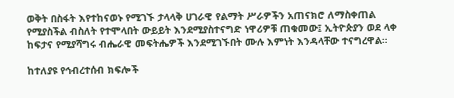ወቅት በስፋት እየተከናወኑ የሚገኙ ታላላቅ ሀገራዊ የልማት ሥራዎችን አጠናክሮ ለማስቀጠል የሚያስችል ብስለት የተሞላበት ውይይት እንደሚያስተናግድ ነዋሪዎቹ ጠቁመው፤ ኢትዮጵያን ወደ ላቀ ከፍታና የሚያሻግሩ ብሔራዊ መፍትሔዎች እንደሚገኙበት ሙሉ እምነት እንዳላቸው ተናግረዋል።

ከተለያዩ የኅብረተሰብ ክፍሎች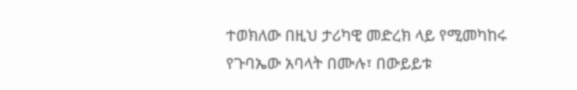ተወክለው በዚህ ታሪካዊ መድረክ ላይ የሚመካከሩ የጉባኤው አባላት በሙሉ፣ በውይይቱ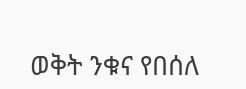ወቅት ንቁና የበሰለ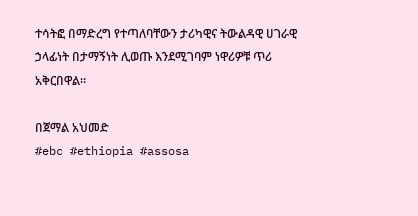ተሳትፎ በማድረግ የተጣለባቸውን ታሪካዊና ትውልዳዊ ሀገራዊ ኃላፊነት በታማኝነት ሊወጡ እንደሚገባም ነዋሪዎቹ ጥሪ አቅርበዋል።

በጀማል አህመድ
#ebc #ethiopia #assosa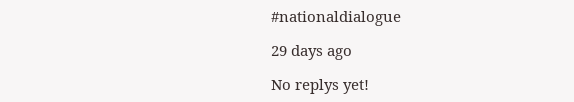#nationaldialogue

29 days ago

No replys yet!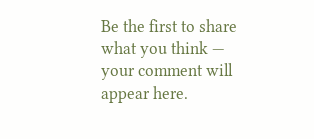Be the first to share what you think — your comment will appear here.